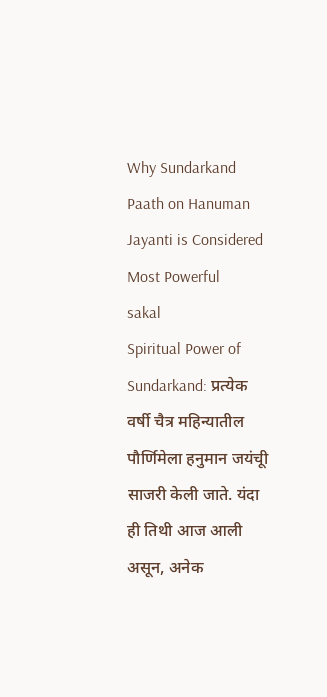Why Sundarkand Paath on Hanuman Jayanti is Considered Most Powerful
sakal
Spiritual Power of Sundarkand: प्रत्येक वर्षी चैत्र महिन्यातील पौर्णिमेला हनुमान जयंचूी साजरी केली जाते. यंदा ही तिथी आज आली असून, अनेक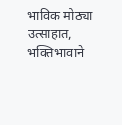भाविक मोठ्या उत्साहात, भक्तिभावाने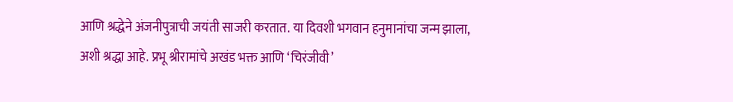आणि श्रद्धेने अंजनीपुत्राची जयंती साजरी करतात. या दिवशी भगवान हनुमानांचा जन्म झाला, अशी श्रद्धा आहे. प्रभू श्रीरामांचे अखंड भक्त आणि ‘चिरंजीवी’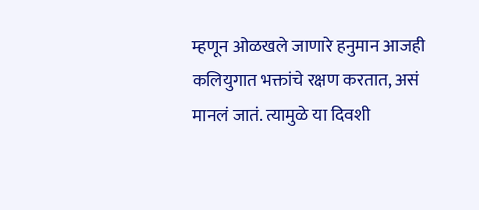म्हणून ओळखले जाणारे हनुमान आजही कलियुगात भक्तांचे रक्षण करतात, असं मानलं जातं. त्यामुळे या दिवशी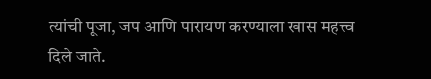त्यांची पूजा, जप आणि पारायण करण्याला खास महत्त्व दिले जाते.